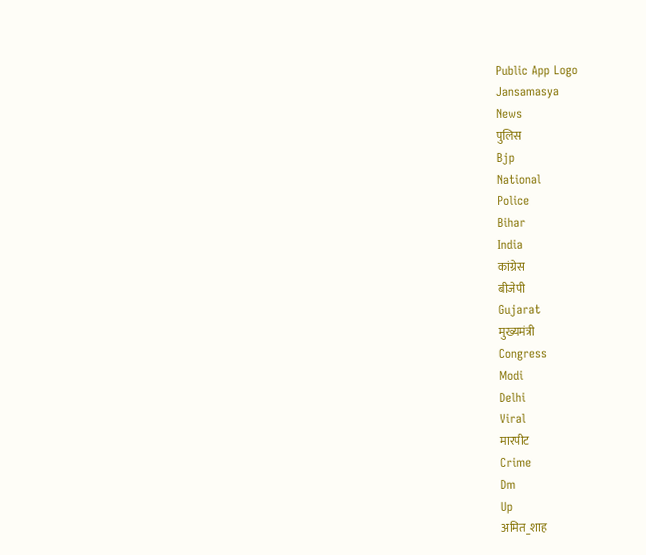Public App Logo
Jansamasya
News
पुलिस
Bjp
National
Police
Bihar
India
कांग्रेस
बीजेपी
Gujarat
मुख्यमंत्री
Congress
Modi
Delhi
Viral
मारपीट
Crime
Dm
Up
अमित_शाह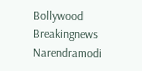Bollywood
Breakingnews
Narendramodi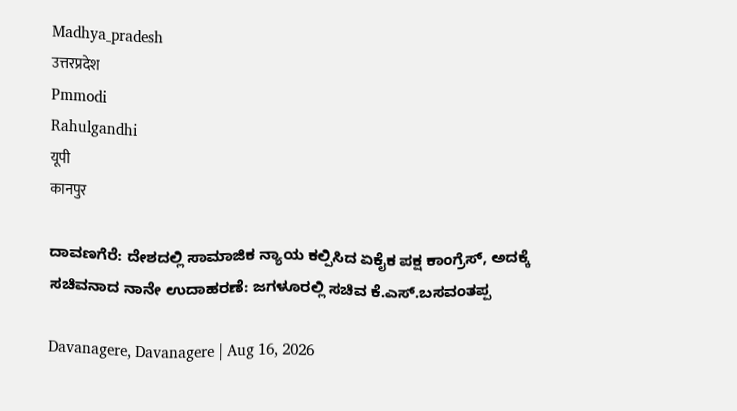Madhya_pradesh
उत्तरप्रदेश
Pmmodi
Rahulgandhi
यूपी
कानपुर

ದಾವಣಗೆರೆ: ದೇಶದಲ್ಲಿ ಸಾಮಾಜಿಕ‌ ನ್ಯಾಯ ಕಲ್ಪಿಸಿದ ಏಕೈಕ ಪಕ್ಷ ಕಾಂಗ್ರೆಸ್, ಅದಕ್ಕೆ ಸಚಿವನಾದ ನಾನೇ ಉದಾಹರಣೆ: ಜಗಳೂರಲ್ಲಿ ಸಚಿವ ಕೆ.ಎಸ್.ಬಸವಂತಪ್ಪ

Davanagere, Davanagere | Aug 16, 2026